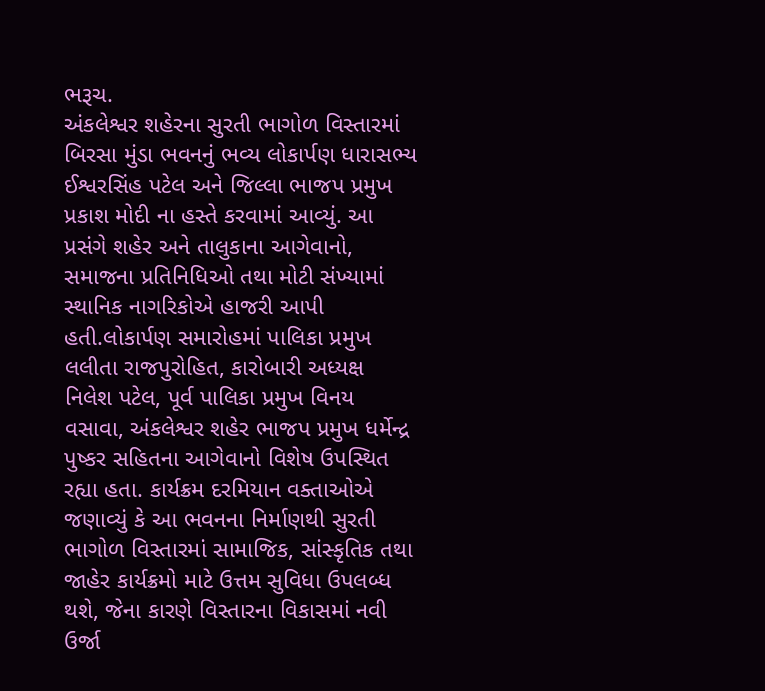ભરૂચ.
અંકલેશ્વર શહેરના સુરતી ભાગોળ વિસ્તારમાં બિરસા મુંડા ભવનનું ભવ્ય લોકાર્પણ ધારાસભ્ય ઈશ્વરસિંહ પટેલ અને જિલ્લા ભાજપ પ્રમુખ પ્રકાશ મોદી ના હસ્તે કરવામાં આવ્યું. આ પ્રસંગે શહેર અને તાલુકાના આગેવાનો, સમાજના પ્રતિનિધિઓ તથા મોટી સંખ્યામાં સ્થાનિક નાગરિકોએ હાજરી આપી હતી.લોકાર્પણ સમારોહમાં પાલિકા પ્રમુખ લલીતા રાજપુરોહિત, કારોબારી અધ્યક્ષ નિલેશ પટેલ, પૂર્વ પાલિકા પ્રમુખ વિનય વસાવા, અંકલેશ્વર શહેર ભાજપ પ્રમુખ ધર્મેન્દ્ર પુષ્કર સહિતના આગેવાનો વિશેષ ઉપસ્થિત રહ્યા હતા. કાર્યક્રમ દરમિયાન વક્તાઓએ જણાવ્યું કે આ ભવનના નિર્માણથી સુરતી ભાગોળ વિસ્તારમાં સામાજિક, સાંસ્કૃતિક તથા જાહેર કાર્યક્રમો માટે ઉત્તમ સુવિધા ઉપલબ્ધ થશે, જેના કારણે વિસ્તારના વિકાસમાં નવી ઉર્જા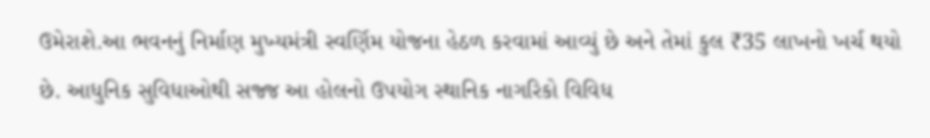ઉમેરાશે.આ ભવનનું નિર્માણ મુખ્યમંત્રી સ્વર્ણિમ યોજના હેઠળ કરવામાં આવ્યું છે અને તેમાં કુલ ₹35 લાખનો ખર્ચ થયો છે. આધુનિક સુવિધાઓથી સજ્જ આ હોલનો ઉપયોગ સ્થાનિક નાગરિકો વિવિધ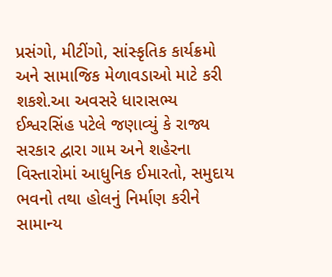પ્રસંગો, મીટીંગો, સાંસ્કૃતિક કાર્યક્રમો અને સામાજિક મેળાવડાઓ માટે કરી શકશે.આ અવસરે ધારાસભ્ય ઈશ્વરસિંહ પટેલે જણાવ્યું કે રાજ્ય સરકાર દ્વારા ગામ અને શહેરના વિસ્તારોમાં આધુનિક ઈમારતો, સમુદાય ભવનો તથા હોલનું નિર્માણ કરીને સામાન્ય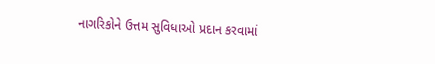નાગરિકોને ઉત્તમ સુવિધાઓ પ્રદાન કરવામાં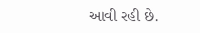આવી રહી છે.